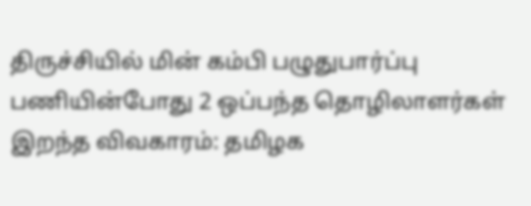திருச்சியில் மின் கம்பி பழுதுபார்ப்பு பணியின்போது 2 ஒப்பந்த தொழிலாளர்கள் இறந்த விவகாரம்: தமிழக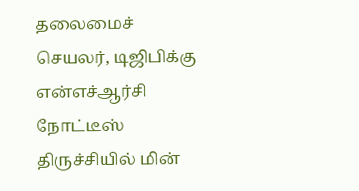தலைமைச் செயலர், டிஜிபிக்கு என்எச்ஆர்சி நோட்டீஸ்
திருச்சியில் மின்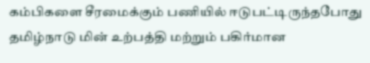கம்பிகளை சீரமைக்கும் பணியில் ஈடுபட்டிருந்தபோது தமிழ்நாடு மின் உற்பத்தி மற்றும் பகிர்மான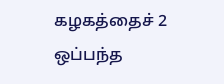கழகத்தைச் 2 ஒப்பந்த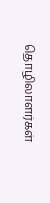தொழிலாளர்கள்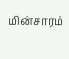மின்சாரம்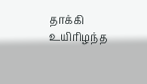தாக்கி உயிரிழந்த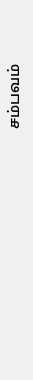சம்பவம்